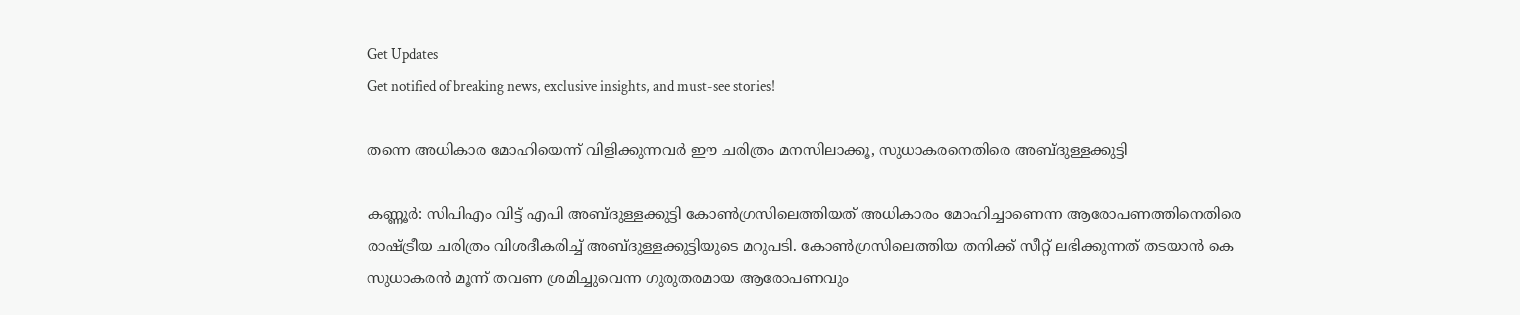Get Updates
Get notified of breaking news, exclusive insights, and must-see stories!

തന്നെ അധികാര മോഹിയെന്ന് വിളിക്കുന്നവര്‍ ഈ ചരിത്രം മനസിലാക്കൂ, സുധാകരനെതിരെ അബ്ദുള്ളക്കുട്ടി

കണ്ണൂര്‍: സിപിഎം വിട്ട് എപി അബ്ദുള്ളക്കുട്ടി കോണ്‍ഗ്രസിലെത്തിയത് അധികാരം മോഹിച്ചാണെന്ന ആരോപണത്തിനെതിരെ രാഷ്ട്രീയ ചരിത്രം വിശദീകരിച്ച് അബ്ദുള്ളക്കുട്ടിയുടെ മറുപടി. കോണ്‍ഗ്രസിലെത്തിയ തനിക്ക് സീറ്റ് ലഭിക്കുന്നത് തടയാന്‍ കെ സുധാകരന്‍ മൂന്ന് തവണ ശ്രമിച്ചുവെന്ന ഗുരുതരമായ ആരോപണവും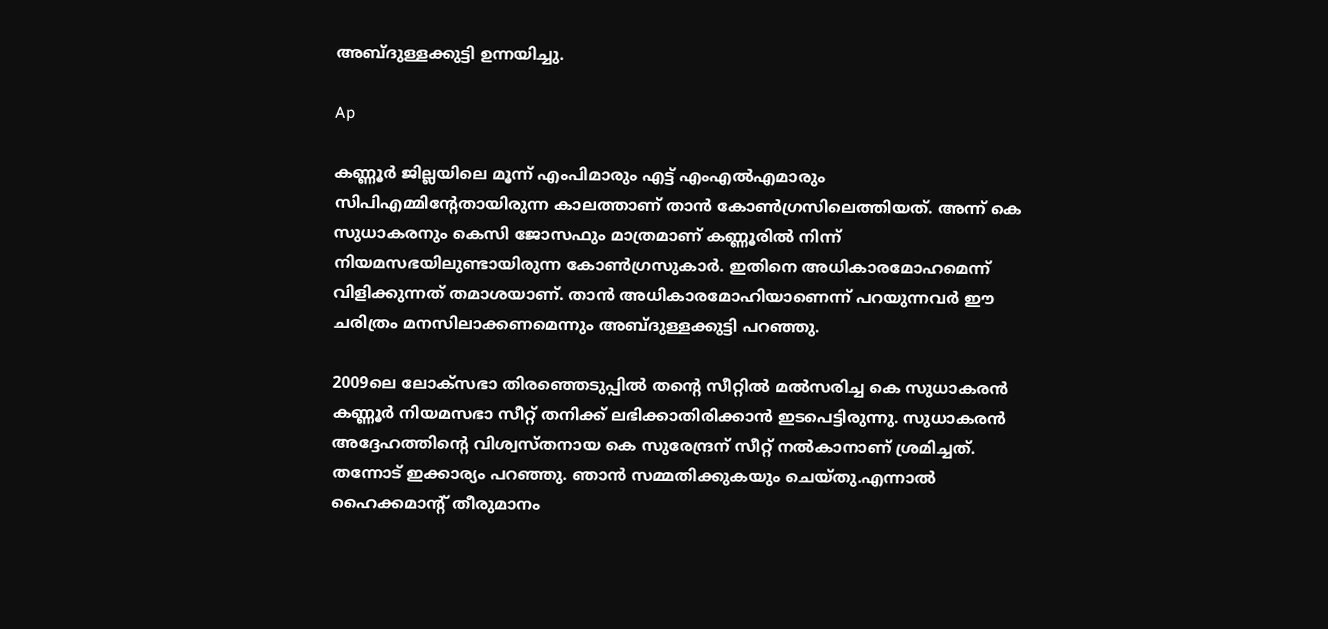അബ്ദുള്ളക്കുട്ടി ഉന്നയിച്ചു.

Ap

കണ്ണൂര്‍ ജില്ലയിലെ മൂന്ന് എംപിമാരും എട്ട് എംഎല്‍എമാരും സിപിഎമ്മിന്റേതായിരുന്ന കാലത്താണ് താന്‍ കോണ്‍ഗ്രസിലെത്തിയത്. അന്ന് കെ സുധാകരനും കെസി ജോസഫും മാത്രമാണ് കണ്ണൂരില്‍ നിന്ന് നിയമസഭയിലുണ്ടായിരുന്ന കോണ്‍ഗ്രസുകാര്‍. ഇതിനെ അധികാരമോഹമെന്ന് വിളിക്കുന്നത് തമാശയാണ്. താന്‍ അധികാരമോഹിയാണെന്ന് പറയുന്നവര്‍ ഈ ചരിത്രം മനസിലാക്കണമെന്നും അബ്ദുള്ളക്കുട്ടി പറഞ്ഞു.

2009ലെ ലോക്‌സഭാ തിരഞ്ഞെടുപ്പില്‍ തന്റെ സീറ്റില്‍ മല്‍സരിച്ച കെ സുധാകരന്‍ കണ്ണൂര്‍ നിയമസഭാ സീറ്റ് തനിക്ക് ലഭിക്കാതിരിക്കാന്‍ ഇടപെട്ടിരുന്നു. സുധാകരന്‍ അദ്ദേഹത്തിന്റെ വിശ്വസ്തനായ കെ സുരേന്ദ്രന് സീറ്റ് നല്‍കാനാണ് ശ്രമിച്ചത്. തന്നോട് ഇക്കാര്യം പറഞ്ഞു. ഞാന്‍ സമ്മതിക്കുകയും ചെയ്തു.എന്നാല്‍ ഹൈക്കമാന്റ് തീരുമാനം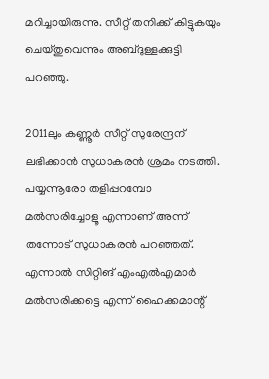മറിച്ചായിരുന്നു. സീറ്റ് തനിക്ക് കിട്ടുകയും ചെയ്തുവെന്നും അബ്ദുള്ളക്കുട്ടി പറഞ്ഞു.

2011ലും കണ്ണൂര്‍ സീറ്റ് സുരേന്ദ്രന് ലഭിക്കാന്‍ സുധാകരന്‍ ശ്രമം നടത്തി. പയ്യന്നൂരോ തളിപ്പറമ്പോ മല്‍സരിച്ചോളൂ എന്നാണ് അന്ന് തന്നോട് സുധാകരന്‍ പറഞ്ഞത്. എന്നാല്‍ സിറ്റിങ് എംഎല്‍എമാര്‍ മല്‍സരിക്കട്ടെ എന്ന് ഹൈക്കമാന്റ്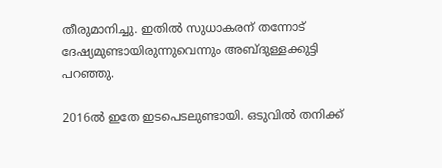തീരുമാനിച്ചു. ഇതില്‍ സുധാകരന് തന്നോട് ദേഷ്യമുണ്ടായിരുന്നുവെന്നും അബ്ദുള്ളക്കുട്ടി പറഞ്ഞു.

2016ല്‍ ഇതേ ഇടപെടലുണ്ടായി. ഒടുവില്‍ തനിക്ക്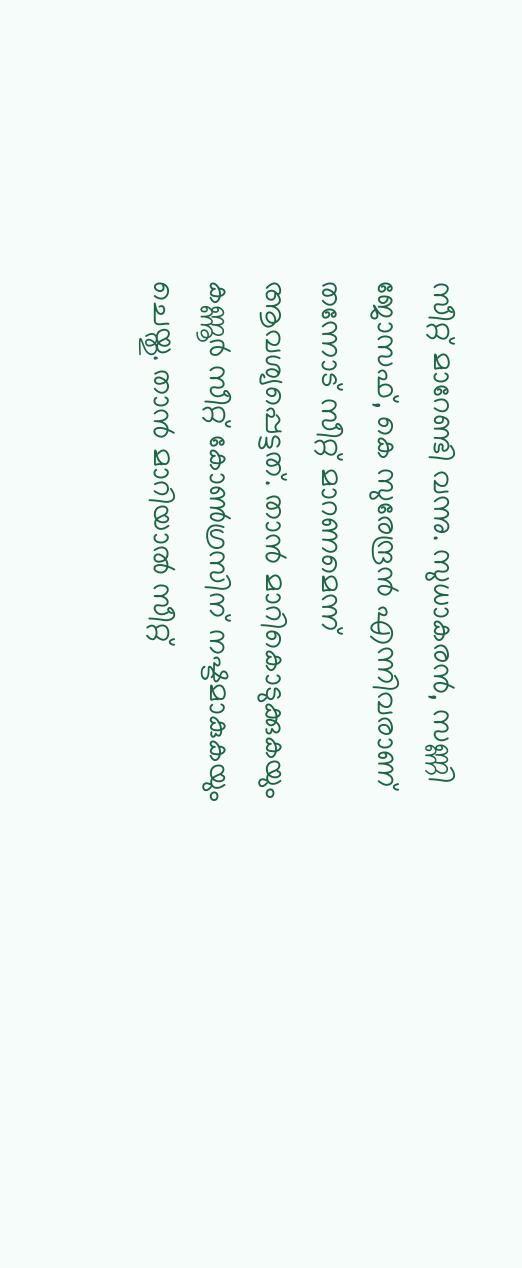സീറ്റ് മാറേണ്ടി വന്നു. സുധാകരന്‍, സണ്ണി ജോസഫ്, കെ സുരേന്ദ്രന്‍ എന്നിവരാണ് തന്നോട് സീറ്റ് മാറണമെന്ന് ആവശ്യപ്പെട്ടത്. താന്‍ മാറികൊടുക്കുകയും കണ്ണൂര്‍ സീറ്റ് കോണ്‍ഗ്രസിന് നഷ്ടമാകുകയും ചെയ്തു. താന്‍ മാറിയാല്‍ സീറ്റ്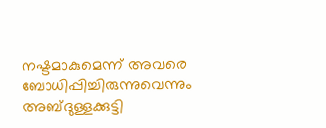നഷ്ടമാകുമെന്ന് അവരെ ബോധിപ്പിച്ചിരുന്നുവെന്നും അബ്ദുള്ളക്കുട്ടി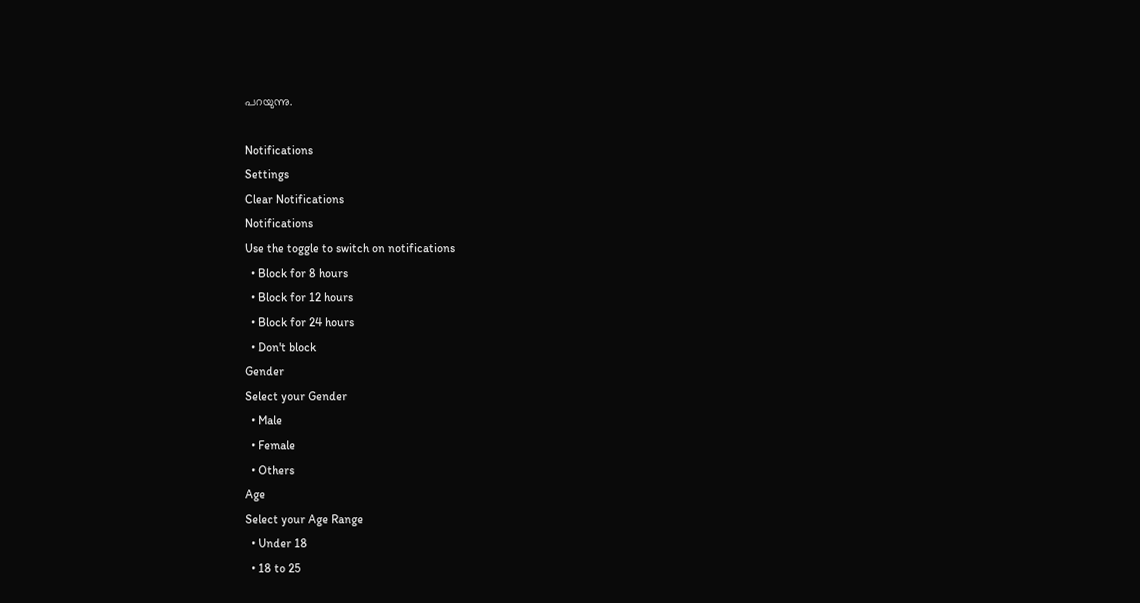പറയുന്നു.

Notifications
Settings
Clear Notifications
Notifications
Use the toggle to switch on notifications
  • Block for 8 hours
  • Block for 12 hours
  • Block for 24 hours
  • Don't block
Gender
Select your Gender
  • Male
  • Female
  • Others
Age
Select your Age Range
  • Under 18
  • 18 to 25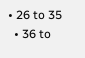• 26 to 35
  • 36 to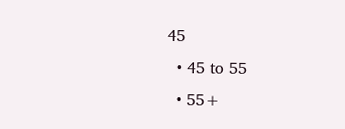45
  • 45 to 55
  • 55+